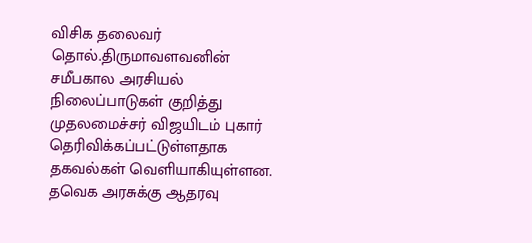விசிக தலைவர் தொல்.திருமாவளவனின் சமீபகால அரசியல் நிலைப்பாடுகள் குறித்து முதலமைச்சர் விஜயிடம் புகார் தெரிவிக்கப்பட்டுள்ளதாக தகவல்கள் வெளியாகியுள்ளன. தவெக அரசுக்கு ஆதரவு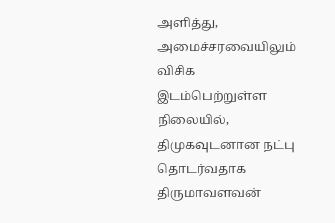அளித்து, அமைச்சரவையிலும் விசிக இடம்பெற்றுள்ள நிலையில், திமுகவுடனான நட்பு தொடர்வதாக திருமாவளவன்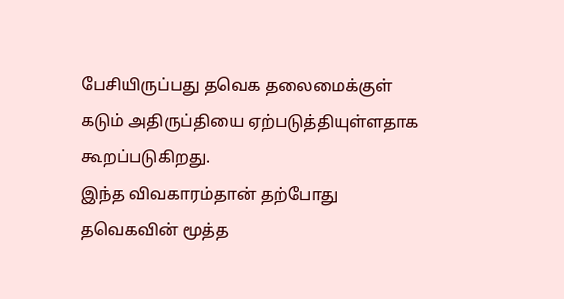பேசியிருப்பது தவெக தலைமைக்குள் கடும் அதிருப்தியை ஏற்படுத்தியுள்ளதாக கூறப்படுகிறது.
இந்த விவகாரம்தான் தற்போது தவெகவின் மூத்த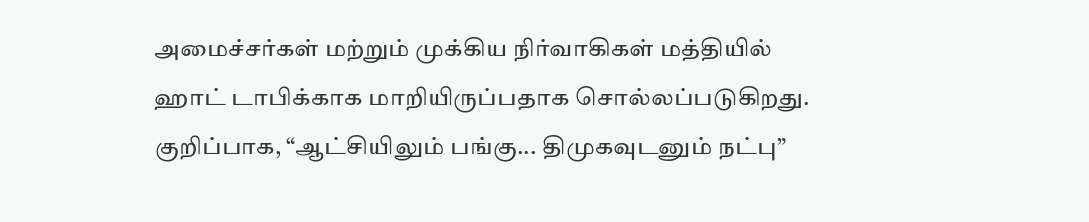அமைச்சர்கள் மற்றும் முக்கிய நிர்வாகிகள் மத்தியில் ஹாட் டாபிக்காக மாறியிருப்பதாக சொல்லப்படுகிறது.
குறிப்பாக, “ஆட்சியிலும் பங்கு... திமுகவுடனும் நட்பு”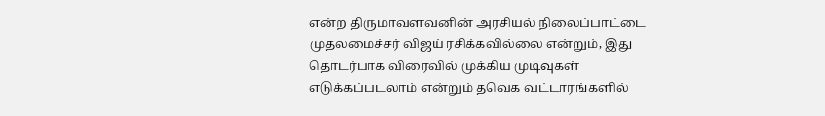என்ற திருமாவளவனின் அரசியல் நிலைப்பாட்டை முதலமைச்சர் விஜய் ரசிக்கவில்லை என்றும், இது தொடர்பாக விரைவில் முக்கிய முடிவுகள் எடுக்கப்படலாம் என்றும் தவெக வட்டாரங்களில்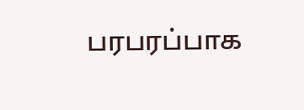பரபரப்பாக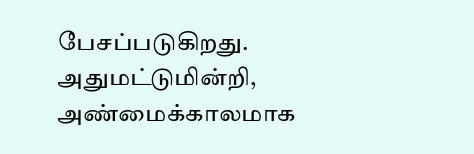பேசப்படுகிறது.
அதுமட்டுமின்றி, அண்மைக்காலமாக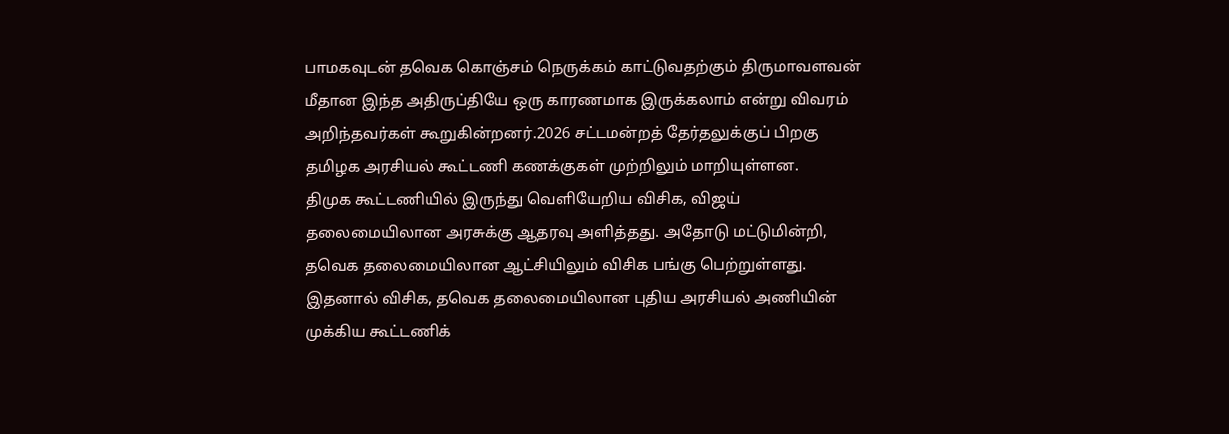பாமகவுடன் தவெக கொஞ்சம் நெருக்கம் காட்டுவதற்கும் திருமாவளவன் மீதான இந்த அதிருப்தியே ஒரு காரணமாக இருக்கலாம் என்று விவரம் அறிந்தவர்கள் கூறுகின்றனர்.2026 சட்டமன்றத் தேர்தலுக்குப் பிறகு தமிழக அரசியல் கூட்டணி கணக்குகள் முற்றிலும் மாறியுள்ளன.
திமுக கூட்டணியில் இருந்து வெளியேறிய விசிக, விஜய் தலைமையிலான அரசுக்கு ஆதரவு அளித்தது. அதோடு மட்டுமின்றி, தவெக தலைமையிலான ஆட்சியிலும் விசிக பங்கு பெற்றுள்ளது.
இதனால் விசிக, தவெக தலைமையிலான புதிய அரசியல் அணியின் முக்கிய கூட்டணிக்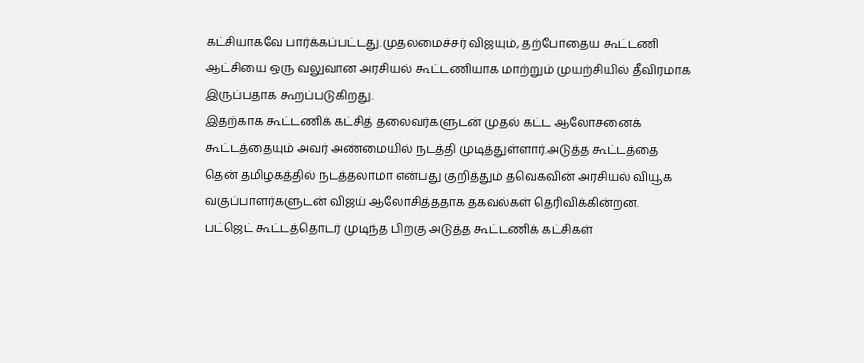கட்சியாகவே பார்க்கப்பட்டது.முதலமைச்சர் விஜயும், தற்போதைய கூட்டணி ஆட்சியை ஒரு வலுவான அரசியல் கூட்டணியாக மாற்றும் முயற்சியில் தீவிரமாக இருப்பதாக கூறப்படுகிறது.
இதற்காக கூட்டணிக் கட்சித் தலைவர்களுடன் முதல் கட்ட ஆலோசனைக் கூட்டத்தையும் அவர் அண்மையில் நடத்தி முடித்துள்ளார்.அடுத்த கூட்டத்தை தென் தமிழகத்தில் நடத்தலாமா என்பது குறித்தும் தவெகவின் அரசியல் வியூக வகுப்பாளர்களுடன் விஜய் ஆலோசித்ததாக தகவல்கள் தெரிவிக்கின்றன.
பட்ஜெட் கூட்டத்தொடர் முடிந்த பிறகு அடுத்த கூட்டணிக் கட்சிகள்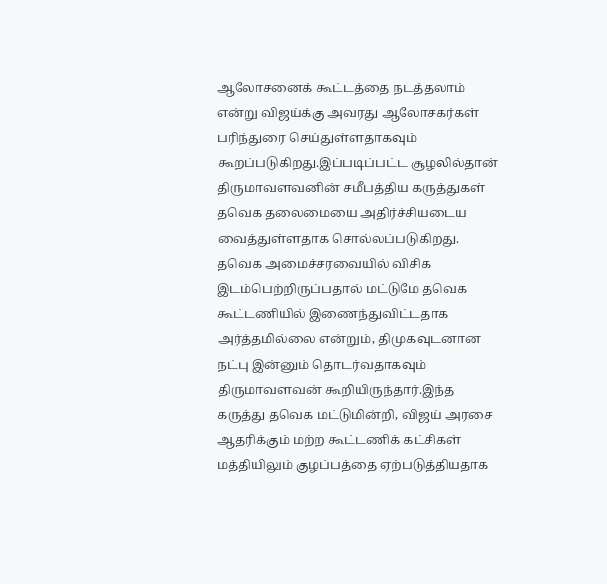ஆலோசனைக் கூட்டத்தை நடத்தலாம் என்று விஜய்க்கு அவரது ஆலோசகர்கள் பரிந்துரை செய்துள்ளதாகவும் கூறப்படுகிறது.இப்படிப்பட்ட சூழலில்தான் திருமாவளவனின் சமீபத்திய கருத்துகள் தவெக தலைமையை அதிர்ச்சியடைய வைத்துள்ளதாக சொல்லப்படுகிறது.
தவெக அமைச்சரவையில் விசிக இடம்பெற்றிருப்பதால் மட்டுமே தவெக கூட்டணியில் இணைந்துவிட்டதாக அர்த்தமில்லை என்றும், திமுகவுடனான நட்பு இன்னும் தொடர்வதாகவும் திருமாவளவன் கூறியிருந்தார்.இந்த கருத்து தவெக மட்டுமின்றி, விஜய் அரசை ஆதரிக்கும் மற்ற கூட்டணிக் கட்சிகள் மத்தியிலும் குழப்பத்தை ஏற்படுத்தியதாக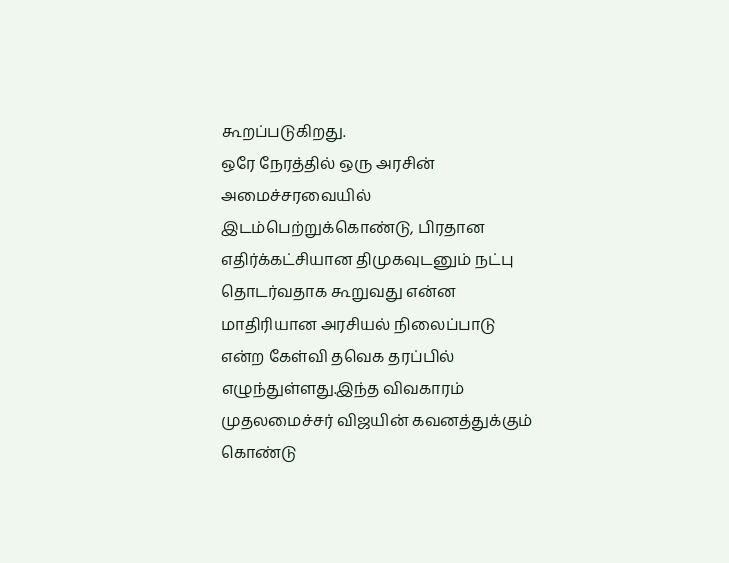கூறப்படுகிறது.
ஒரே நேரத்தில் ஒரு அரசின் அமைச்சரவையில் இடம்பெற்றுக்கொண்டு, பிரதான எதிர்க்கட்சியான திமுகவுடனும் நட்பு தொடர்வதாக கூறுவது என்ன மாதிரியான அரசியல் நிலைப்பாடு என்ற கேள்வி தவெக தரப்பில் எழுந்துள்ளது.இந்த விவகாரம் முதலமைச்சர் விஜயின் கவனத்துக்கும் கொண்டு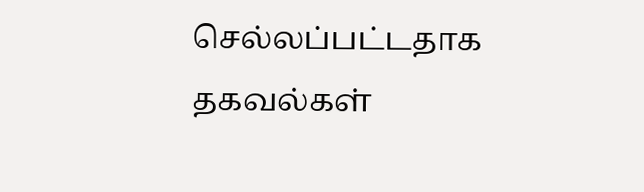செல்லப்பட்டதாக தகவல்கள்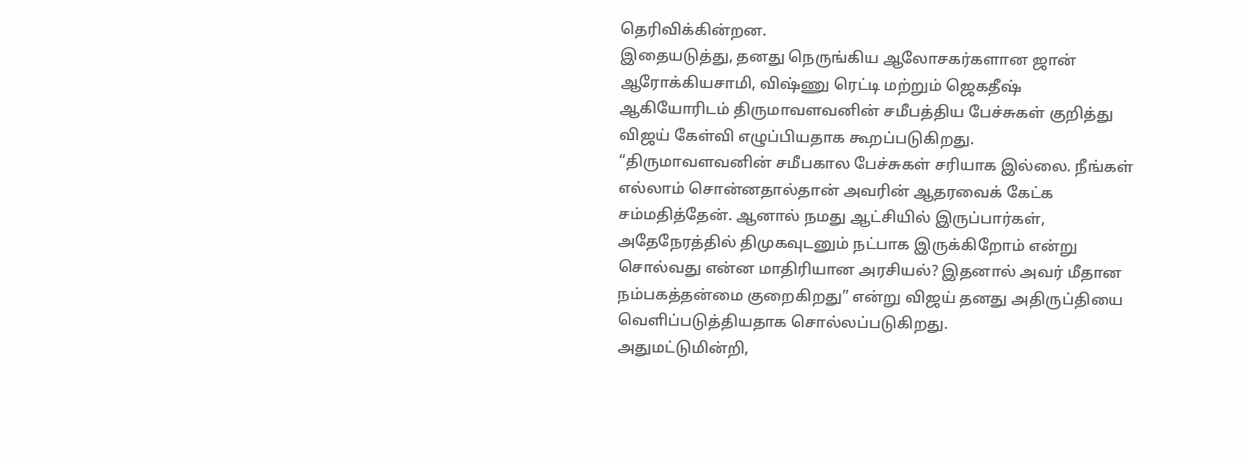தெரிவிக்கின்றன.
இதையடுத்து, தனது நெருங்கிய ஆலோசகர்களான ஜான் ஆரோக்கியசாமி, விஷ்ணு ரெட்டி மற்றும் ஜெகதீஷ் ஆகியோரிடம் திருமாவளவனின் சமீபத்திய பேச்சுகள் குறித்து விஜய் கேள்வி எழுப்பியதாக கூறப்படுகிறது.
“திருமாவளவனின் சமீபகால பேச்சுகள் சரியாக இல்லை. நீங்கள் எல்லாம் சொன்னதால்தான் அவரின் ஆதரவைக் கேட்க சம்மதித்தேன். ஆனால் நமது ஆட்சியில் இருப்பார்கள், அதேநேரத்தில் திமுகவுடனும் நட்பாக இருக்கிறோம் என்று சொல்வது என்ன மாதிரியான அரசியல்? இதனால் அவர் மீதான நம்பகத்தன்மை குறைகிறது” என்று விஜய் தனது அதிருப்தியை வெளிப்படுத்தியதாக சொல்லப்படுகிறது.
அதுமட்டுமின்றி,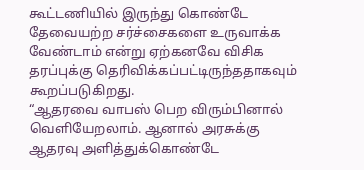கூட்டணியில் இருந்து கொண்டே தேவையற்ற சர்ச்சைகளை உருவாக்க வேண்டாம் என்று ஏற்கனவே விசிக தரப்புக்கு தெரிவிக்கப்பட்டிருந்ததாகவும் கூறப்படுகிறது.
“ஆதரவை வாபஸ் பெற விரும்பினால் வெளியேறலாம். ஆனால் அரசுக்கு ஆதரவு அளித்துக்கொண்டே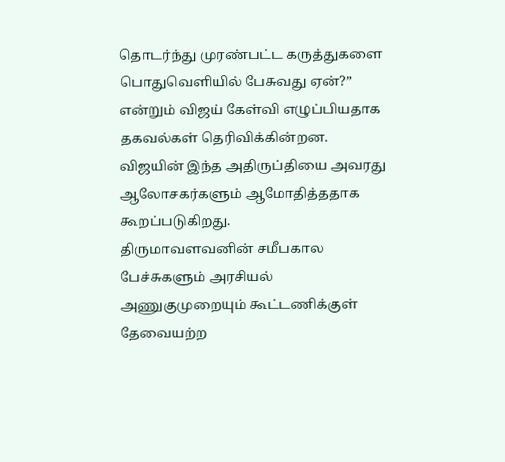தொடர்ந்து முரண்பட்ட கருத்துகளை பொதுவெளியில் பேசுவது ஏன்?” என்றும் விஜய் கேள்வி எழுப்பியதாக தகவல்கள் தெரிவிக்கின்றன.
விஜயின் இந்த அதிருப்தியை அவரது ஆலோசகர்களும் ஆமோதித்ததாக கூறப்படுகிறது.
திருமாவளவனின் சமீபகால பேச்சுகளும் அரசியல் அணுகுமுறையும் கூட்டணிக்குள் தேவையற்ற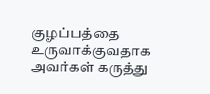குழப்பத்தை உருவாக்குவதாக அவர்கள் கருத்து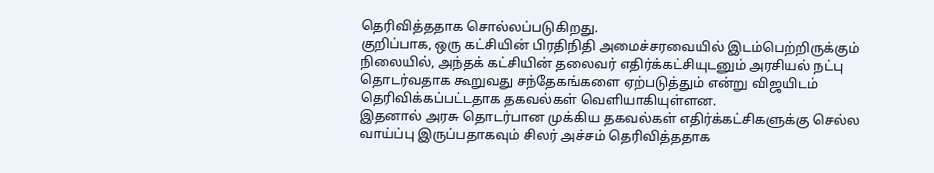தெரிவித்ததாக சொல்லப்படுகிறது.
குறிப்பாக, ஒரு கட்சியின் பிரதிநிதி அமைச்சரவையில் இடம்பெற்றிருக்கும் நிலையில், அந்தக் கட்சியின் தலைவர் எதிர்க்கட்சியுடனும் அரசியல் நட்பு தொடர்வதாக கூறுவது சந்தேகங்களை ஏற்படுத்தும் என்று விஜயிடம் தெரிவிக்கப்பட்டதாக தகவல்கள் வெளியாகியுள்ளன.
இதனால் அரசு தொடர்பான முக்கிய தகவல்கள் எதிர்க்கட்சிகளுக்கு செல்ல வாய்ப்பு இருப்பதாகவும் சிலர் அச்சம் தெரிவித்ததாக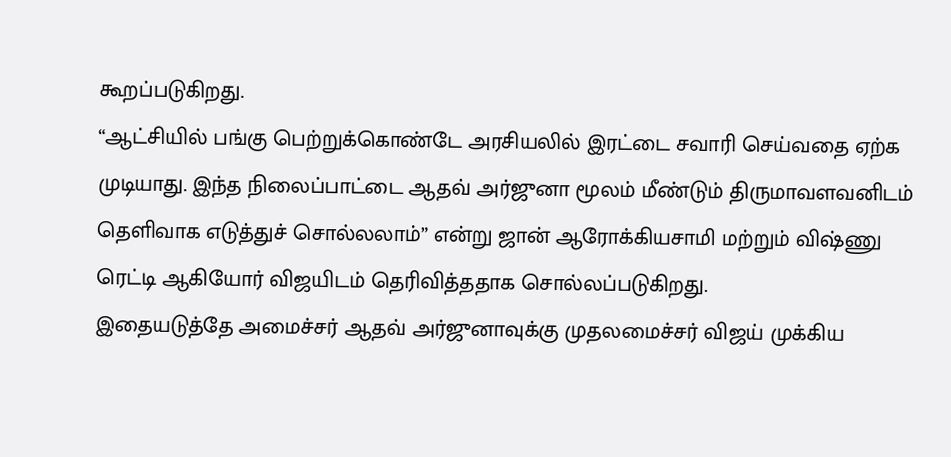கூறப்படுகிறது.
“ஆட்சியில் பங்கு பெற்றுக்கொண்டே அரசியலில் இரட்டை சவாரி செய்வதை ஏற்க முடியாது. இந்த நிலைப்பாட்டை ஆதவ் அர்ஜுனா மூலம் மீண்டும் திருமாவளவனிடம் தெளிவாக எடுத்துச் சொல்லலாம்” என்று ஜான் ஆரோக்கியசாமி மற்றும் விஷ்ணு ரெட்டி ஆகியோர் விஜயிடம் தெரிவித்ததாக சொல்லப்படுகிறது.
இதையடுத்தே அமைச்சர் ஆதவ் அர்ஜுனாவுக்கு முதலமைச்சர் விஜய் முக்கிய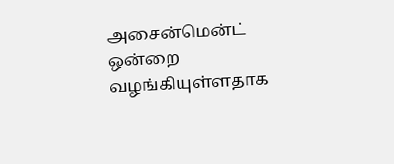அசைன்மென்ட் ஒன்றை வழங்கியுள்ளதாக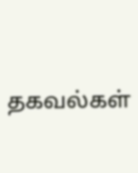தகவல்கள்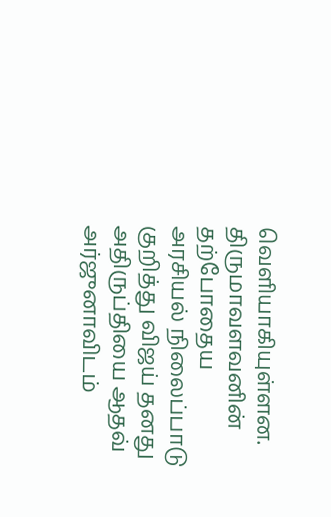வெளியாகியுள்ளன.
திருமாவளவனின் தற்போதைய அரசியல் நிலைப்பாடு குறித்து விஜய் தனது அதிருப்தியை ஆதவ் அர்ஜுனாவிடம்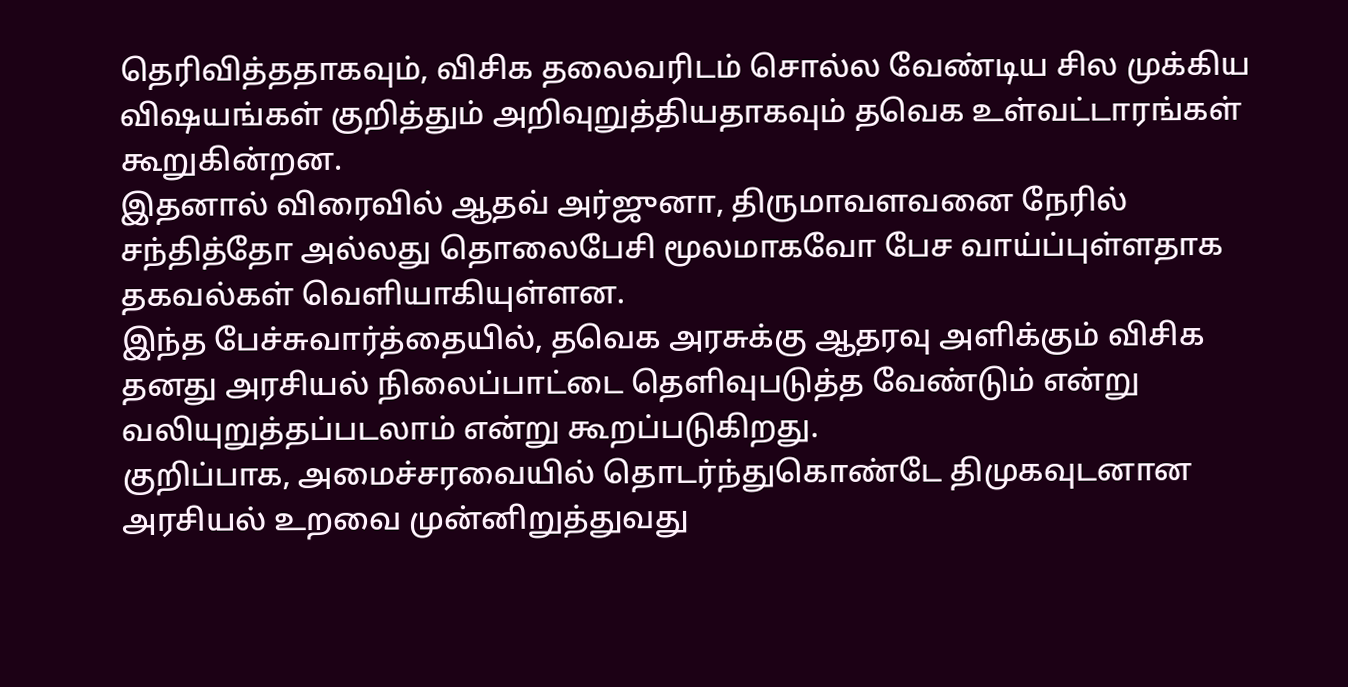தெரிவித்ததாகவும், விசிக தலைவரிடம் சொல்ல வேண்டிய சில முக்கிய விஷயங்கள் குறித்தும் அறிவுறுத்தியதாகவும் தவெக உள்வட்டாரங்கள் கூறுகின்றன.
இதனால் விரைவில் ஆதவ் அர்ஜுனா, திருமாவளவனை நேரில் சந்தித்தோ அல்லது தொலைபேசி மூலமாகவோ பேச வாய்ப்புள்ளதாக தகவல்கள் வெளியாகியுள்ளன.
இந்த பேச்சுவார்த்தையில், தவெக அரசுக்கு ஆதரவு அளிக்கும் விசிக தனது அரசியல் நிலைப்பாட்டை தெளிவுபடுத்த வேண்டும் என்று வலியுறுத்தப்படலாம் என்று கூறப்படுகிறது.
குறிப்பாக, அமைச்சரவையில் தொடர்ந்துகொண்டே திமுகவுடனான அரசியல் உறவை முன்னிறுத்துவது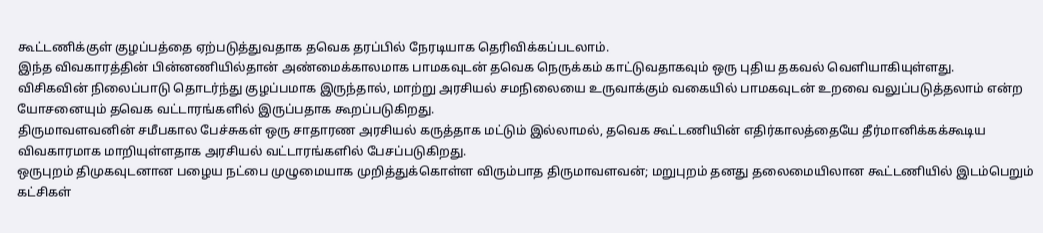கூட்டணிக்குள் குழப்பத்தை ஏற்படுத்துவதாக தவெக தரப்பில் நேரடியாக தெரிவிக்கப்படலாம்.
இந்த விவகாரத்தின் பின்னணியில்தான் அண்மைக்காலமாக பாமகவுடன் தவெக நெருக்கம் காட்டுவதாகவும் ஒரு புதிய தகவல் வெளியாகியுள்ளது.
விசிகவின் நிலைப்பாடு தொடர்ந்து குழப்பமாக இருந்தால், மாற்று அரசியல் சமநிலையை உருவாக்கும் வகையில் பாமகவுடன் உறவை வலுப்படுத்தலாம் என்ற யோசனையும் தவெக வட்டாரங்களில் இருப்பதாக கூறப்படுகிறது.
திருமாவளவனின் சமீபகால பேச்சுகள் ஒரு சாதாரண அரசியல் கருத்தாக மட்டும் இல்லாமல், தவெக கூட்டணியின் எதிர்காலத்தையே தீர்மானிக்கக்கூடிய விவகாரமாக மாறியுள்ளதாக அரசியல் வட்டாரங்களில் பேசப்படுகிறது.
ஒருபுறம் திமுகவுடனான பழைய நட்பை முழுமையாக முறித்துக்கொள்ள விரும்பாத திருமாவளவன்; மறுபுறம் தனது தலைமையிலான கூட்டணியில் இடம்பெறும் கட்சிகள்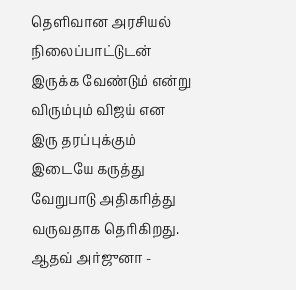தெளிவான அரசியல் நிலைப்பாட்டுடன் இருக்க வேண்டும் என்று விரும்பும் விஜய் என இரு தரப்புக்கும் இடையே கருத்து வேறுபாடு அதிகரித்து வருவதாக தெரிகிறது.
ஆதவ் அர்ஜுனா -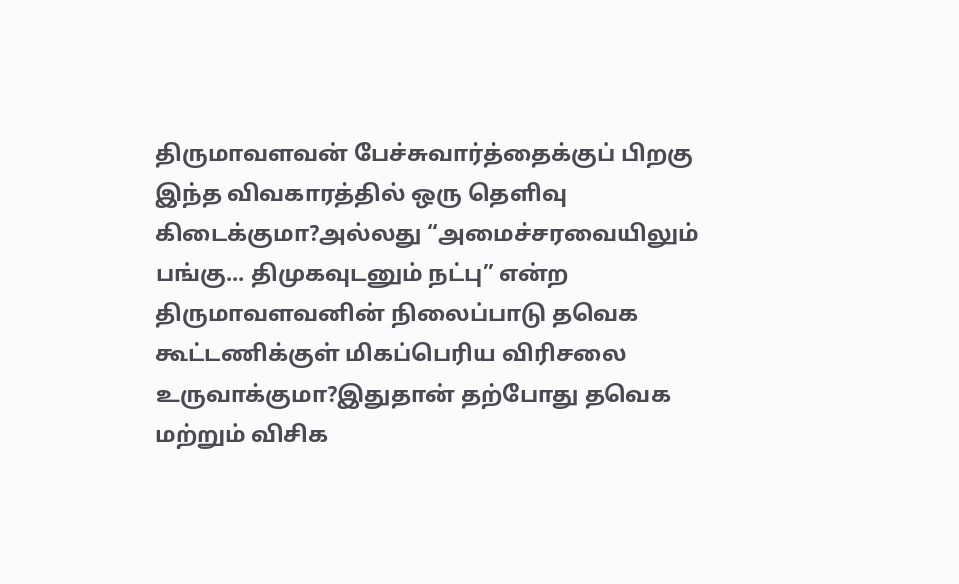திருமாவளவன் பேச்சுவார்த்தைக்குப் பிறகு இந்த விவகாரத்தில் ஒரு தெளிவு கிடைக்குமா?அல்லது “அமைச்சரவையிலும் பங்கு... திமுகவுடனும் நட்பு” என்ற திருமாவளவனின் நிலைப்பாடு தவெக கூட்டணிக்குள் மிகப்பெரிய விரிசலை உருவாக்குமா?இதுதான் தற்போது தவெக மற்றும் விசிக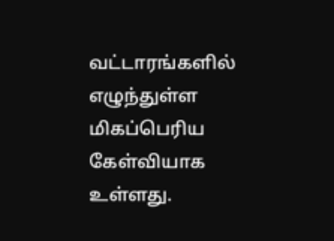வட்டாரங்களில் எழுந்துள்ள மிகப்பெரிய கேள்வியாக உள்ளது.